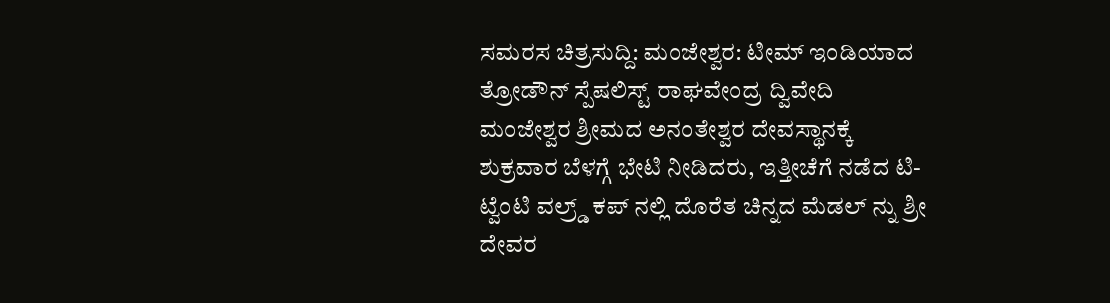ಸಮರಸ ಚಿತ್ರಸುದ್ದಿ: ಮಂಜೇಶ್ವರ: ಟೀಮ್ ಇಂಡಿಯಾದ ತ್ರೋಡೌನ್ ಸ್ಪೆಷಲಿಸ್ಟ್ ರಾಘವೇಂದ್ರ ದ್ವಿವೇದಿ ಮಂಜೇಶ್ವರ ಶ್ರೀಮದ ಅನಂತೇಶ್ವರ ದೇವಸ್ಥಾನಕ್ಕೆ ಶುಕ್ರವಾರ ಬೆಳಗ್ಗೆ ಭೇಟಿ ನೀಡಿದರು, ಇತ್ತೀಚೆಗೆ ನಡೆದ ಟಿ- ಟ್ವೆಂಟಿ ವಲ್ರ್ಡ್ ಕಪ್ ನಲ್ಲಿ ದೊರೆತ ಚಿನ್ನದ ಮೆಡಲ್ ನ್ನು ಶ್ರೀ ದೇವರ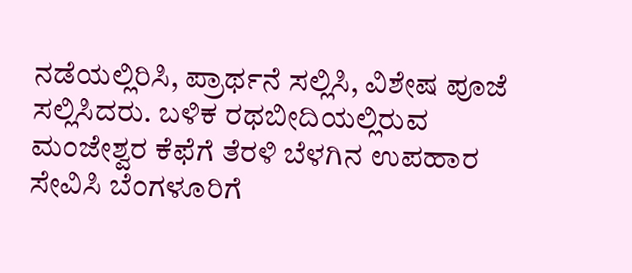ನಡೆಯಲ್ಲಿರಿಸಿ, ಪ್ರಾರ್ಥನೆ ಸಲ್ಲಿಸಿ, ವಿಶೇಷ ಪೂಜೆ ಸಲ್ಲಿಸಿದರು. ಬಳಿಕ ರಥಬೀದಿಯಲ್ಲಿರುವ ಮಂಜೇಶ್ವರ ಕೆಫೆಗೆ ತೆರಳಿ ಬೆಳಗಿನ ಉಪಹಾರ ಸೇವಿಸಿ ಬೆಂಗಳೂರಿಗೆ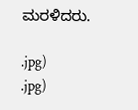ಮರಳಿದರು.

.jpg)
.jpg)